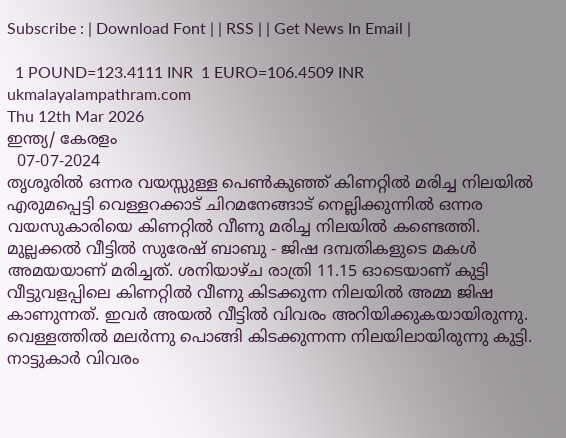Subscribe : | Download Font | | RSS | | Get News In Email |

  1 POUND=123.4111 INR  1 EURO=106.4509 INR
ukmalayalampathram.com
Thu 12th Mar 2026
ഇന്ത്യ/ കേരളം
  07-07-2024
തൃശൂരില്‍ ഒന്നര വയസ്സുള്ള പെണ്‍കുഞ്ഞ് കിണറ്റില്‍ മരിച്ച നിലയില്‍
എരുമപ്പെട്ടി വെള്ളറക്കാട് ചിറമനേങ്ങാട് നെല്ലിക്കുന്നില്‍ ഒന്നര വയസുകാരിയെ കിണറ്റില്‍ വീണു മരിച്ച നിലയില്‍ കണ്ടെത്തി. മുല്ലക്കല്‍ വീട്ടില്‍ സുരേഷ് ബാബു - ജിഷ ദമ്പതികളുടെ മകള്‍ അമയയാണ് മരിച്ചത്. ശനിയാഴ്ച രാത്രി 11.15 ഓടെയാണ് കുട്ടി വീട്ടുവളപ്പിലെ കിണറ്റില്‍ വീണു കിടക്കുന്ന നിലയില്‍ അമ്മ ജിഷ കാണുന്നത്. ഇവര്‍ അയല്‍ വീട്ടില്‍ വിവരം അറിയിക്കുകയായിരുന്നു. വെള്ളത്തില്‍ മലര്‍ന്നു പൊങ്ങി കിടക്കുന്നന്ന നിലയിലായിരുന്നു കുട്ടി.
നാട്ടുകാര്‍ വിവരം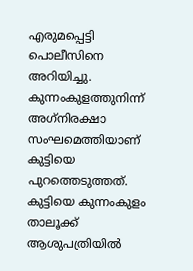എരുമപ്പെട്ടി പൊലീസിനെ അറിയിച്ചു. കുന്നംകുളത്തുനിന്ന് അഗ്‌നിരക്ഷാ സംഘമെത്തിയാണ് കുട്ടിയെ പുറത്തെടുത്തത്. കുട്ടിയെ കുന്നംകുളം താലൂക്ക് ആശുപത്രിയില്‍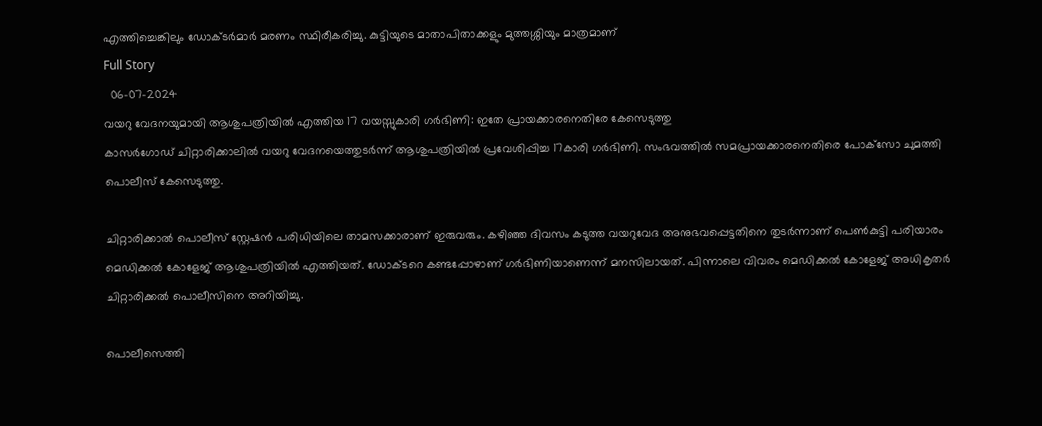എത്തിച്ചെങ്കിലും ഡോക്ടര്‍മാര്‍ മരണം സ്ഥിരീകരിച്ചു. കുട്ടിയുടെ മാതാപിതാക്കളും മുത്തശ്ശിയും മാത്രമാണ്
Full Story
  06-07-2024
വയറു വേദനയുമായി ആശുപത്രിയില്‍ എത്തിയ 17 വയസ്സുകാരി ഗര്‍ഭിണി: ഇതേ പ്രായക്കാരനെതിരേ കേസെടുത്തു
കാസര്‍ഗോഡ് ചിറ്റാരിക്കാലില്‍ വയറു വേദനയെത്തുടര്‍ന്ന് ആശുപത്രിയില്‍ പ്രവേശിപ്പിച്ച 17കാരി ഗര്‍ഭിണി. സംഭവത്തില്‍ സമപ്രായക്കാരനെതിരെ പോക്‌സോ ചുമത്തി പൊലീസ് കേസെടുത്തു.

ചിറ്റാരിക്കാല്‍ പൊലീസ് സ്റ്റേഷന്‍ പരിധിയിലെ താമസക്കാരാണ് ഇരുവരും. കഴിഞ്ഞ ദിവസം കടുത്ത വയറുവേദ അനുഭവപ്പെട്ടതിനെ തുടര്‍ന്നാണ് പെണ്‍കുട്ടി പരിയാരം മെഡിക്കല്‍ കോളേജ് ആശുപത്രിയില്‍ എത്തിയത്. ഡോക്ടറെ കണ്ടപ്പോഴാണ് ഗര്‍ഭിണിയാണെന്ന് മനസിലായത്. പിന്നാലെ വിവരം മെഡിക്കല്‍ കോളേജ് അധികൃതര്‍ ചിറ്റാരിക്കല്‍ പൊലീസിനെ അറിയിച്ചു.

പൊലീസെത്തി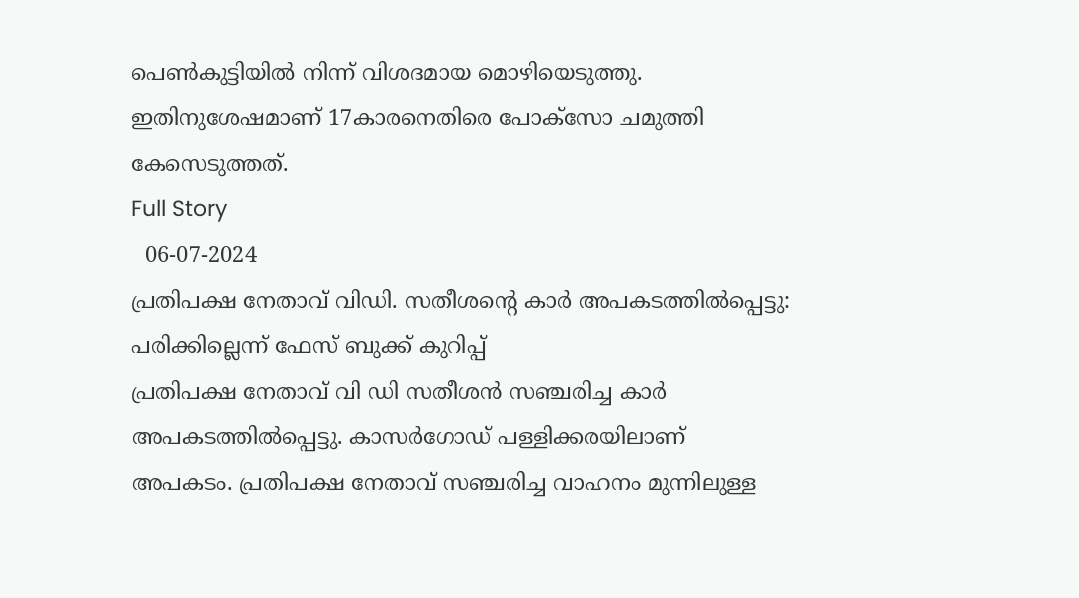പെണ്‍കുട്ടിയില്‍ നിന്ന് വിശദമായ മൊഴിയെടുത്തു. ഇതിനുശേഷമാണ് 17കാരനെതിരെ പോക്‌സോ ചമുത്തി കേസെടുത്തത്.
Full Story
  06-07-2024
പ്രതിപക്ഷ നേതാവ് വിഡി. സതീശന്റെ കാര്‍ അപകടത്തില്‍പ്പെട്ടു: പരിക്കില്ലെന്ന് ഫേസ് ബുക്ക് കുറിപ്പ്
പ്രതിപക്ഷ നേതാവ് വി ഡി സതീശന്‍ സഞ്ചരിച്ച കാര്‍ അപകടത്തില്‍പ്പെട്ടു. കാസര്‍ഗോഡ് പള്ളിക്കരയിലാണ് അപകടം. പ്രതിപക്ഷ നേതാവ് സഞ്ചരിച്ച വാഹനം മുന്നിലുള്ള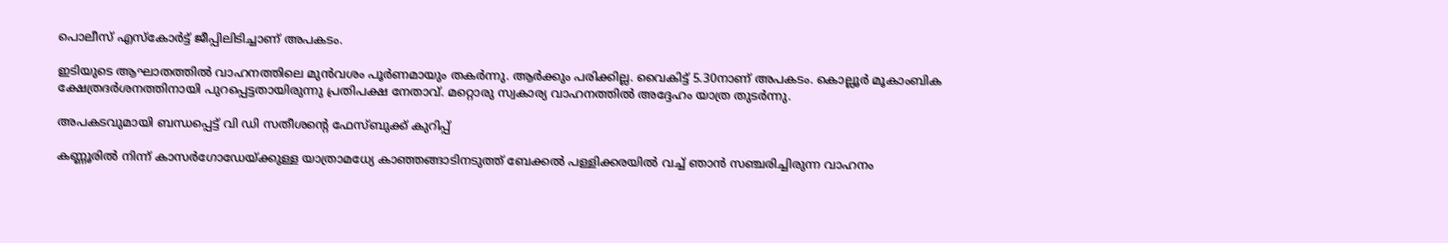പൊലീസ് എസ്‌കോര്‍ട്ട് ജീപ്പിലിടിച്ചാണ് അപകടം.

ഇടിയുടെ ആഘാതത്തില്‍ വാഹനത്തിലെ മുന്‍വശം പൂര്‍ണമായും തകര്‍ന്നു. ആര്‍ക്കും പരിക്കില്ല. വൈകിട്ട് 5.30നാണ് അപകടം. കൊല്ലൂര്‍ മൂകാംബിക ക്ഷേത്രദര്‍ശനത്തിനായി പുറപ്പെട്ടതായിരുന്നു പ്രതിപക്ഷ നേതാവ്. മറ്റൊരു സ്വകാര്യ വാഹനത്തില്‍ അദ്ദേഹം യാത്ര തുടര്‍ന്നു.

അപകടവുമായി ബന്ധപ്പെട്ട് വി ഡി സതീശന്റെ ഫേസ്ബുക്ക് കുറിപ്പ്

കണ്ണൂരില്‍ നിന്ന് കാസര്‍ഗോഡേയ്ക്കുള്ള യാത്രാമധ്യേ കാഞ്ഞങ്ങാടിനടുത്ത് ബേക്കല്‍ പള്ളിക്കരയില്‍ വച്ച് ഞാന്‍ സഞ്ചരിച്ചിരുന്ന വാഹനം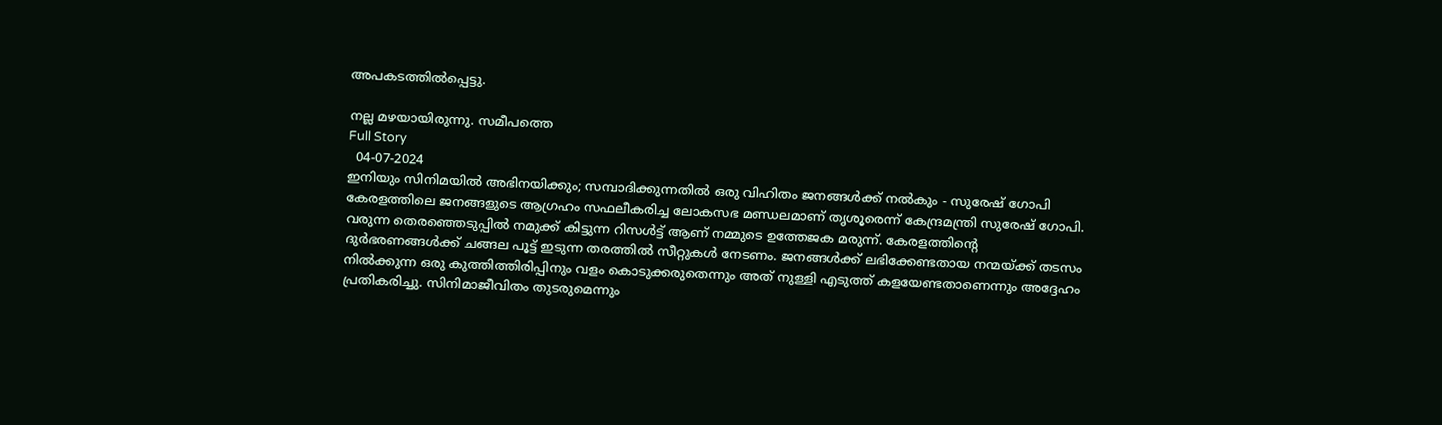അപകടത്തില്‍പ്പെട്ടു.

നല്ല മഴയായിരുന്നു. സമീപത്തെ
Full Story
  04-07-2024
ഇനിയും സിനിമയില്‍ അഭിനയിക്കും; സമ്പാദിക്കുന്നതില്‍ ഒരു വിഹിതം ജനങ്ങള്‍ക്ക് നല്‍കും - സുരേഷ് ഗോപി
കേരളത്തിലെ ജനങ്ങളുടെ ആഗ്രഹം സഫലീകരിച്ച ലോകസഭ മണ്ഡലമാണ് തൃശൂരെന്ന് കേന്ദ്രമന്ത്രി സുരേഷ് ഗോപി. വരുന്ന തെരഞ്ഞെടുപ്പില്‍ നമുക്ക് കിട്ടുന്ന റിസള്‍ട്ട് ആണ് നമ്മുടെ ഉത്തേജക മരുന്ന്. കേരളത്തിന്റെ ദുര്‍ഭരണങ്ങള്‍ക്ക് ചങ്ങല പൂട്ട് ഇടുന്ന തരത്തില്‍ സീറ്റുകള്‍ നേടണം. ജനങ്ങള്‍ക്ക് ലഭിക്കേണ്ടതായ നന്മയ്ക്ക് തടസം നില്‍ക്കുന്ന ഒരു കുത്തിത്തിരിപ്പിനും വളം കൊടുക്കരുതെന്നും അത് നുള്ളി എടുത്ത് കളയേണ്ടതാണെന്നും അദ്ദേഹം പ്രതികരിച്ചു. സിനിമാജീവിതം തുടരുമെന്നും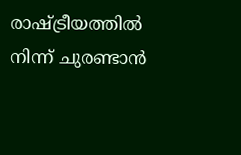രാഷ്ട്രീയത്തില്‍ നിന്ന് ചുരണ്ടാന്‍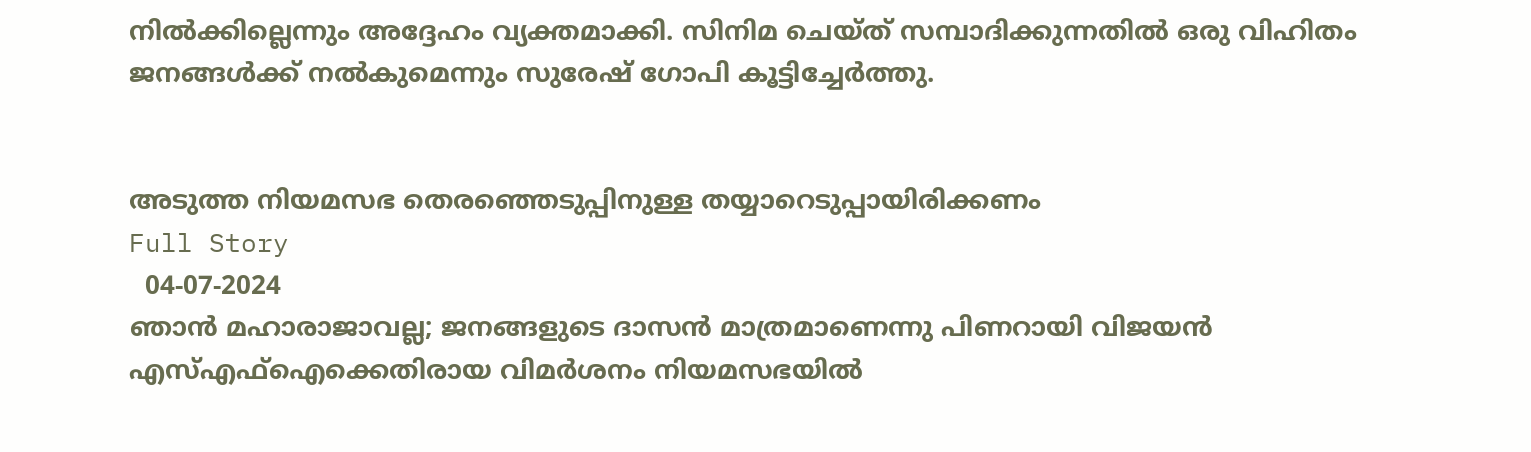നില്‍ക്കില്ലെന്നും അദ്ദേഹം വ്യക്തമാക്കി. സിനിമ ചെയ്ത് സമ്പാദിക്കുന്നതില്‍ ഒരു വിഹിതം ജനങ്ങള്‍ക്ക് നല്‍കുമെന്നും സുരേഷ് ഗോപി കൂട്ടിച്ചേര്‍ത്തു.


അടുത്ത നിയമസഭ തെരഞ്ഞെടുപ്പിനുള്ള തയ്യാറെടുപ്പായിരിക്കണം
Full Story
  04-07-2024
ഞാന്‍ മഹാരാജാവല്ല; ജനങ്ങളുടെ ദാസന്‍ മാത്രമാണെന്നു പിണറായി വിജയന്‍
എസ്എഫ്‌ഐക്കെതിരായ വിമര്‍ശനം നിയമസഭയില്‍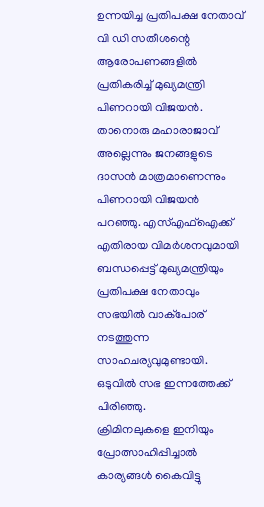ഉന്നയിച്ച പ്രതിപക്ഷ നേതാവ് വി ഡി സതീശന്റെ ആരോപണങ്ങളില്‍ പ്രതികരിച്ച് മുഖ്യമന്ത്രി പിണറായി വിജയന്‍. താനൊരു മഹാരാജാവ് അല്ലെന്നും ജനങ്ങളുടെ ദാസന്‍ മാത്രമാണെന്നും പിണറായി വിജയന്‍ പറഞ്ഞു. എസ്എഫ്‌ഐക്ക് എതിരായ വിമര്‍ശനവുമായി ബന്ധപ്പെട്ട് മുഖ്യമന്ത്രിയും പ്രതിപക്ഷ നേതാവും സഭയില്‍ വാക്പോര് നടത്തുന്ന സാഹചര്യവുമുണ്ടായി. ഒടുവില്‍ സഭ ഇന്നത്തേക്ക് പിരിഞ്ഞു.
ക്രിമിനലുകളെ ഇനിയും പ്രോത്സാഹിപ്പിച്ചാല്‍ കാര്യങ്ങള്‍ കൈവിട്ടു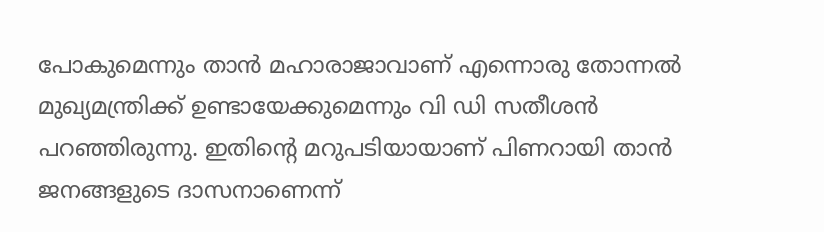പോകുമെന്നും താന്‍ മഹാരാജാവാണ് എന്നൊരു തോന്നല്‍ മുഖ്യമന്ത്രിക്ക് ഉണ്ടായേക്കുമെന്നും വി ഡി സതീശന്‍ പറഞ്ഞിരുന്നു. ഇതിന്റെ മറുപടിയായാണ് പിണറായി താന്‍ ജനങ്ങളുടെ ദാസനാണെന്ന്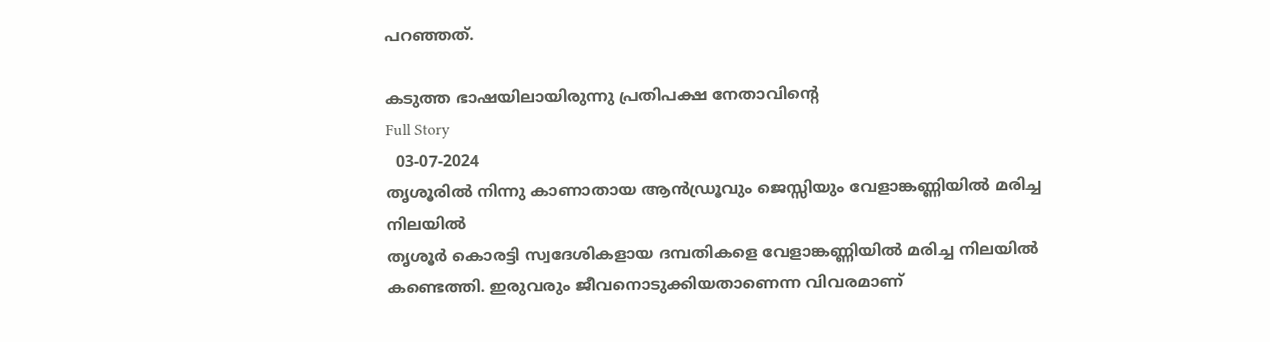പറഞ്ഞത്.

കടുത്ത ഭാഷയിലായിരുന്നു പ്രതിപക്ഷ നേതാവിന്റെ
Full Story
  03-07-2024
തൃശൂരില്‍ നിന്നു കാണാതായ ആന്‍ഡ്രൂവും ജെസ്സിയും വേളാങ്കണ്ണിയില്‍ മരിച്ച നിലയില്‍
തൃശൂര്‍ കൊരട്ടി സ്വദേശികളായ ദമ്പതികളെ വേളാങ്കണ്ണിയില്‍ മരിച്ച നിലയില്‍ കണ്ടെത്തി. ഇരുവരും ജീവനൊടുക്കിയതാണെന്ന വിവരമാണ്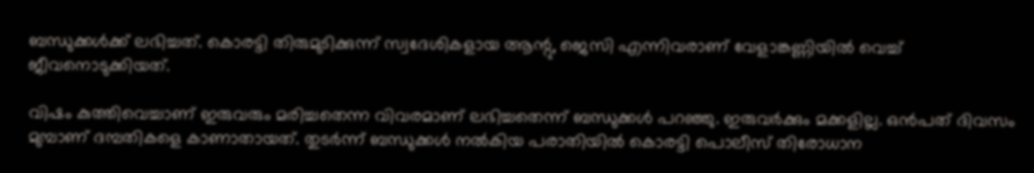ബന്ധുക്കള്‍ക്ക് ലഭിച്ചത്. കൊരട്ടി തിരുമുടിക്കുന്ന് സ്വദേശികളായ ആന്റു, ജെസി എന്നിവരാണ് വേളാങ്കണ്ണിയില്‍ വെച്ച് ജീവനൊടുക്കിയത്.

വിഷം കുത്തിവെച്ചാണ് ഇരുവരും മരിച്ചതെന്ന വിവരമാണ് ലഭിച്ചതെന്ന് ബന്ധുക്കള്‍ പറഞ്ഞു. ഇരുവര്‍ക്കും മക്കളില്ല. ഒന്‍പത് ദിവസം മുമ്പാണ് ദമ്പതികളെ കാണാതായത്. തുടര്‍ന്ന് ബന്ധുക്കള്‍ നല്‍കിയ പരാതിയില്‍ കൊരട്ടി പൊലീസ് തിരോധാന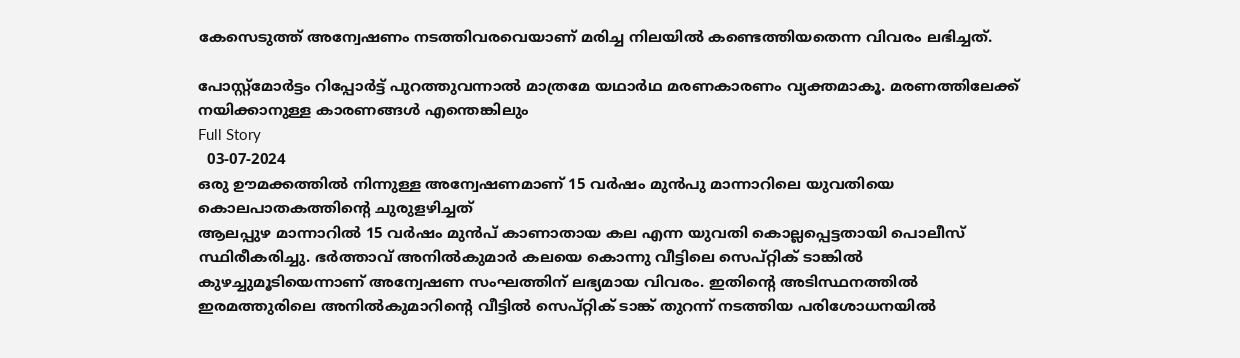കേസെടുത്ത് അന്വേഷണം നടത്തിവരവെയാണ് മരിച്ച നിലയില്‍ കണ്ടെത്തിയതെന്ന വിവരം ലഭിച്ചത്.

പോസ്റ്റ്മോര്‍ട്ടം റിപ്പോര്‍ട്ട് പുറത്തുവന്നാല്‍ മാത്രമേ യഥാര്‍ഥ മരണകാരണം വ്യക്തമാകൂ. മരണത്തിലേക്ക് നയിക്കാനുള്ള കാരണങ്ങള്‍ എന്തെങ്കിലും
Full Story
  03-07-2024
ഒരു ഊമക്കത്തില്‍ നിന്നുള്ള അന്വേഷണമാണ് 15 വര്‍ഷം മുന്‍പു മാന്നാറിലെ യുവതിയെ കൊലപാതകത്തിന്റെ ചുരുളഴിച്ചത്
ആലപ്പുഴ മാന്നാറില്‍ 15 വര്‍ഷം മുന്‍പ് കാണാതായ കല എന്ന യുവതി കൊല്ലപ്പെട്ടതായി പൊലീസ് സ്ഥിരീകരിച്ചു. ഭര്‍ത്താവ് അനില്‍കുമാര്‍ കലയെ കൊന്നു വീട്ടിലെ സെപ്റ്റിക് ടാങ്കില്‍ കുഴച്ചുമൂടിയെന്നാണ് അന്വേഷണ സംഘത്തിന് ലഭ്യമായ വിവരം. ഇതിന്റെ അടിസ്ഥനത്തില്‍ ഇരമത്തുരിലെ അനില്‍കുമാറിന്റെ വീട്ടില്‍ സെപ്റ്റിക് ടാങ്ക് തുറന്ന് നടത്തിയ പരിശോധനയില്‍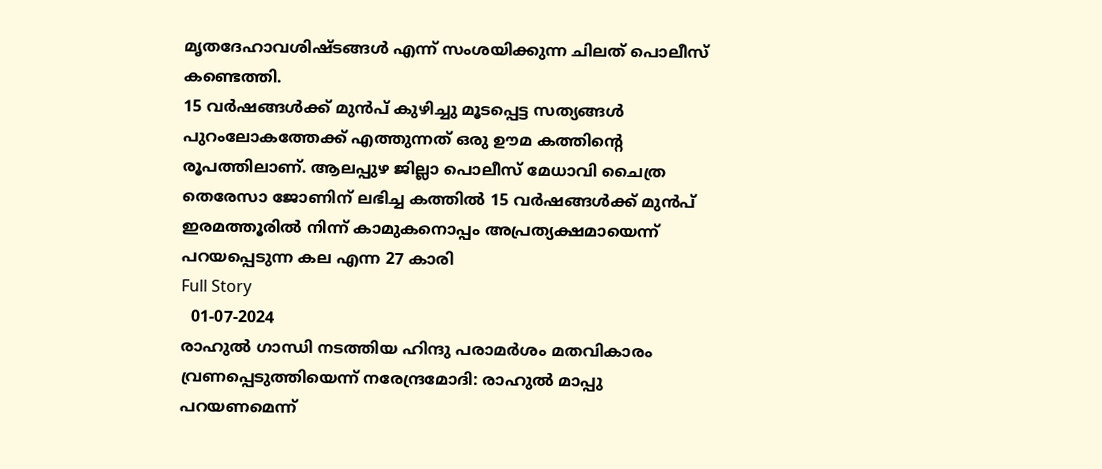മൃതദേഹാവശിഷ്ടങ്ങള്‍ എന്ന് സംശയിക്കുന്ന ചിലത് പൊലീസ് കണ്ടെത്തി.
15 വര്‍ഷങ്ങള്‍ക്ക് മുന്‍പ് കുഴിച്ചു മൂടപ്പെട്ട സത്യങ്ങള്‍ പുറംലോകത്തേക്ക് എത്തുന്നത് ഒരു ഊമ കത്തിന്റെ രൂപത്തിലാണ്. ആലപ്പുഴ ജില്ലാ പൊലീസ് മേധാവി ചൈത്ര തെരേസാ ജോണിന് ലഭിച്ച കത്തില്‍ 15 വര്‍ഷങ്ങള്‍ക്ക് മുന്‍പ് ഇരമത്തൂരില്‍ നിന്ന് കാമുകനൊപ്പം അപ്രത്യക്ഷമായെന്ന് പറയപ്പെടുന്ന കല എന്ന 27 കാരി
Full Story
  01-07-2024
രാഹുല്‍ ഗാന്ധി നടത്തിയ ഹിന്ദു പരാമര്‍ശം മതവികാരം വ്രണപ്പെടുത്തിയെന്ന് നരേന്ദ്രമോദി: രാഹുല്‍ മാപ്പു പറയണമെന്ന്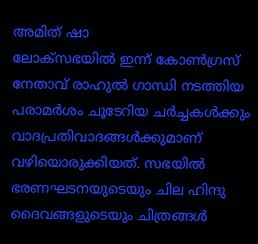അമിത് ഷാ
ലോക്സഭയില്‍ ഇന്ന് കോണ്‍ഗ്രസ് നേതാവ് രാഹുല്‍ ഗാന്ധി നടത്തിയ പരാമര്‍ശം ചൂടേറിയ ചര്‍ച്ചകള്‍ക്കും വാദപ്രതിവാദങ്ങള്‍ക്കുമാണ് വഴിയൊരുക്കിയത്. സഭയില്‍ ഭരണഘടനയുടെയും ചില ഹിന്ദു ദൈവങ്ങളുടെയും ചിത്രങ്ങള്‍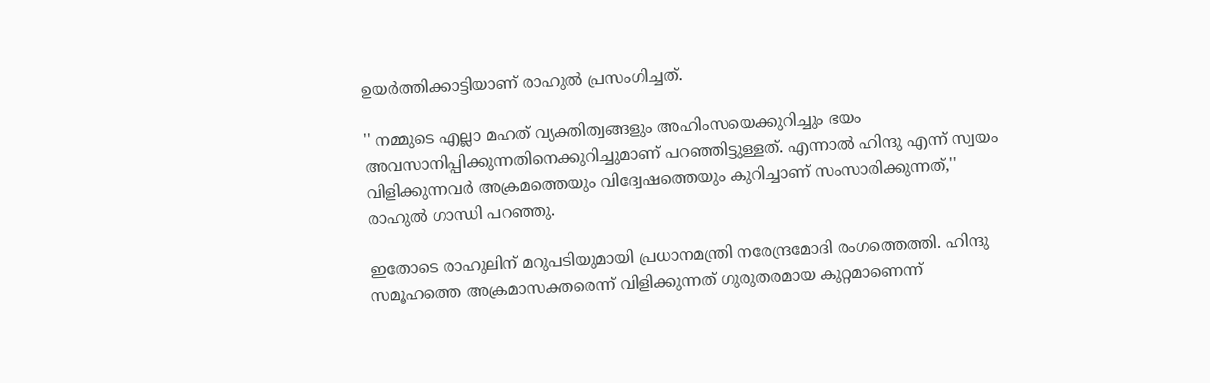ഉയര്‍ത്തിക്കാട്ടിയാണ് രാഹുല്‍ പ്രസംഗിച്ചത്.

'' നമ്മുടെ എല്ലാ മഹത് വ്യക്തിത്വങ്ങളും അഹിംസയെക്കുറിച്ചും ഭയം അവസാനിപ്പിക്കുന്നതിനെക്കുറിച്ചുമാണ് പറഞ്ഞിട്ടുള്ളത്. എന്നാല്‍ ഹിന്ദു എന്ന് സ്വയം വിളിക്കുന്നവര്‍ അക്രമത്തെയും വിദ്വേഷത്തെയും കുറിച്ചാണ് സംസാരിക്കുന്നത്,'' രാഹുല്‍ ഗാന്ധി പറഞ്ഞു.

ഇതോടെ രാഹുലിന് മറുപടിയുമായി പ്രധാനമന്ത്രി നരേന്ദ്രമോദി രംഗത്തെത്തി. ഹിന്ദു സമൂഹത്തെ അക്രമാസക്തരെന്ന് വിളിക്കുന്നത് ഗുരുതരമായ കുറ്റമാണെന്ന്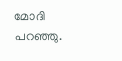മോദി പറഞ്ഞു.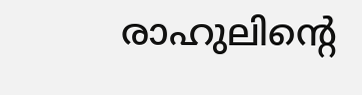രാഹുലിന്റെ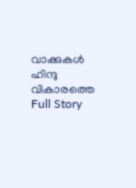വാക്കുകള്‍ ഹിന്ദു വികാരത്തെ
Full Story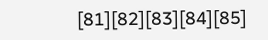[81][82][83][84][85]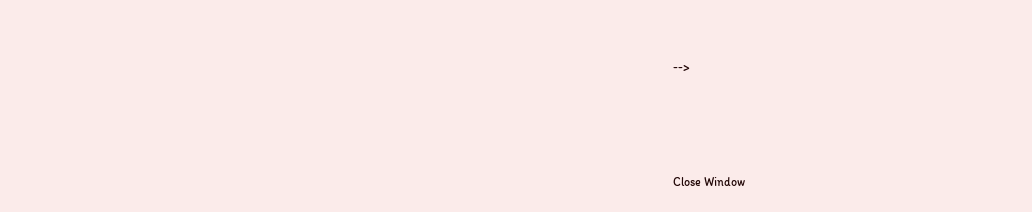-->





Close Window